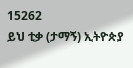15262
ይህ ቲቃ (ታማኝ) ኢትዮጵያ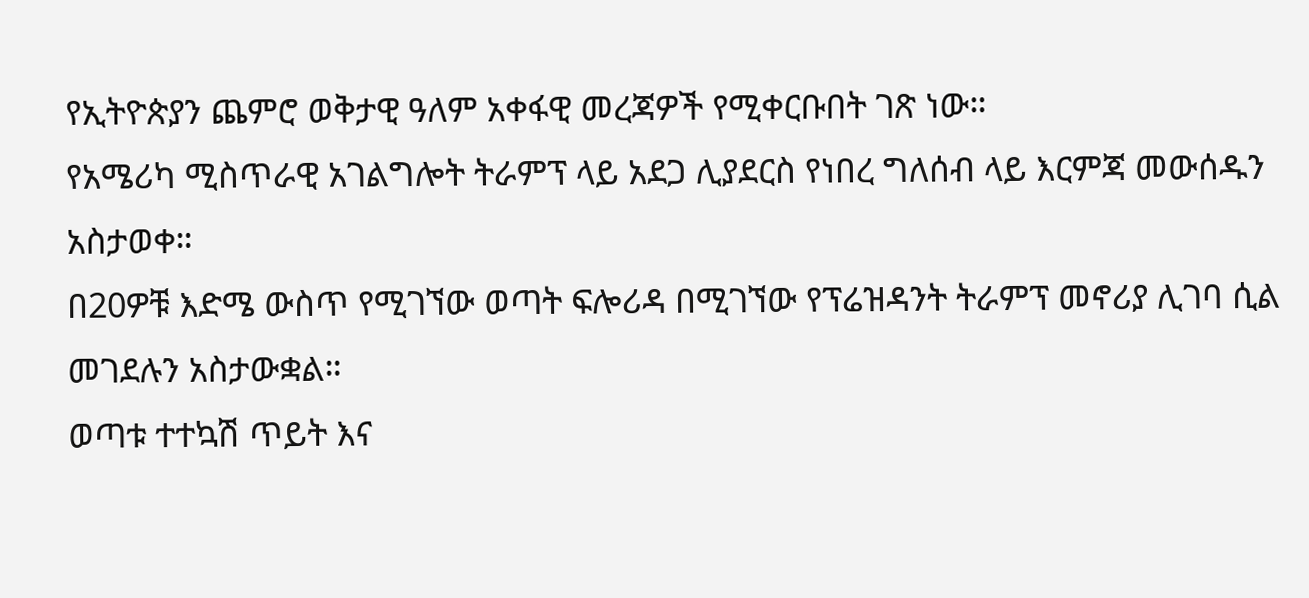የኢትዮጵያን ጨምሮ ወቅታዊ ዓለም አቀፋዊ መረጃዎች የሚቀርቡበት ገጽ ነው።
የአሜሪካ ሚስጥራዊ አገልግሎት ትራምፕ ላይ አደጋ ሊያደርስ የነበረ ግለሰብ ላይ እርምጃ መውሰዱን አስታወቀ።
በ20ዎቹ እድሜ ውስጥ የሚገኘው ወጣት ፍሎሪዳ በሚገኘው የፕሬዝዳንት ትራምፕ መኖሪያ ሊገባ ሲል መገደሉን አስታውቋል።
ወጣቱ ተተኳሽ ጥይት እና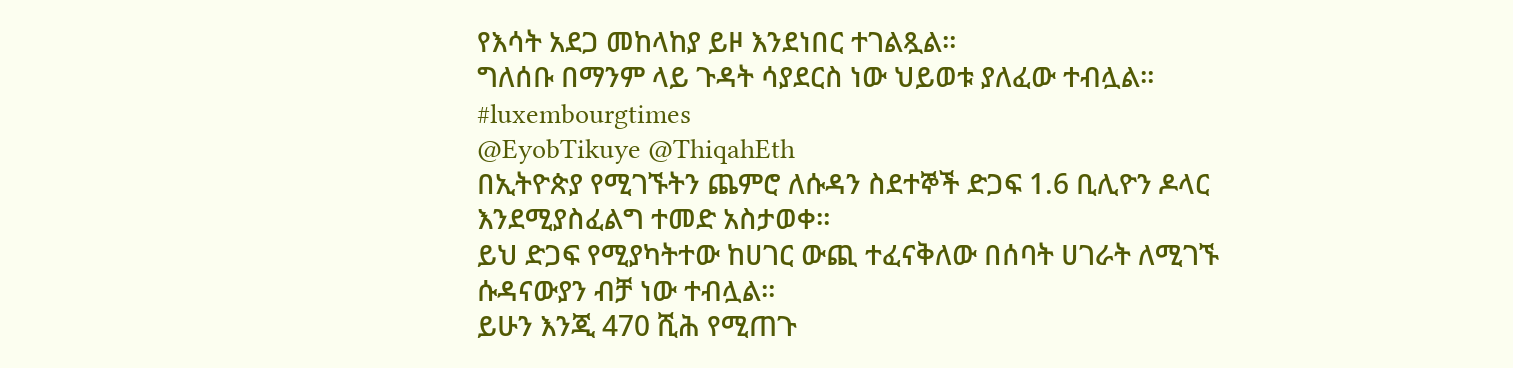የእሳት አደጋ መከላከያ ይዞ እንደነበር ተገልጿል።
ግለሰቡ በማንም ላይ ጉዳት ሳያደርስ ነው ህይወቱ ያለፈው ተብሏል። #luxembourgtimes
@EyobTikuye @ThiqahEth
በኢትዮጵያ የሚገኙትን ጨምሮ ለሱዳን ስደተኞች ድጋፍ 1.6 ቢሊዮን ዶላር እንደሚያስፈልግ ተመድ አስታወቀ።
ይህ ድጋፍ የሚያካትተው ከሀገር ውጪ ተፈናቅለው በሰባት ሀገራት ለሚገኙ ሱዳናውያን ብቻ ነው ተብሏል።
ይሁን እንጂ 470 ሺሕ የሚጠጉ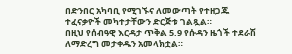በድንበር አካባቢ የሚገኙና ለመውጣት የተዘጋጁ ተፈናቃዮች መካተታቸውን ድርጅቱ ገልጿል።
በዚህ የሰብዓዊ እርዳታ ጥቅል 5.9 የሱዳን ዜጎች ተደራሽ ለማድረግ መታቀዱን አመላክቷል።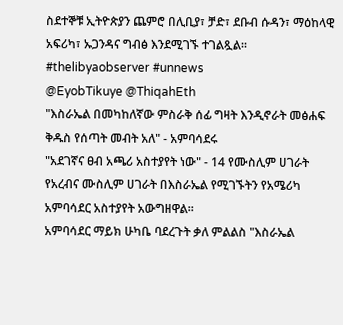ስደተኞቹ ኢትዮጵያን ጨምሮ በሊቢያ፣ ቻድ፣ ደቡብ ሱዳን፣ ማዕከላዊ አፍሪካ፣ ኡጋንዳና ግብፅ እንደሚገኙ ተገልጿል። #thelibyaobserver #unnews
@EyobTikuye @ThiqahEth
"እስራኤል በመካከለኛው ምስራቅ ሰፊ ግዛት እንዲኖራት መፅሐፍ ቅዱስ የሰጣት መብት አለ" - አምባሳደሩ
"አደገኛና ፀብ አጫሪ አስተያየት ነው" - 14 የሙስሊም ሀገራት
የአረብና ሙስሊም ሀገራት በእስራኤል የሚገኙትን የአሜሪካ አምባሳደር አስተያየት አውግዘዋል።
አምባሳደር ማይክ ሁካቤ ባደረጉት ቃለ ምልልስ "እስራኤል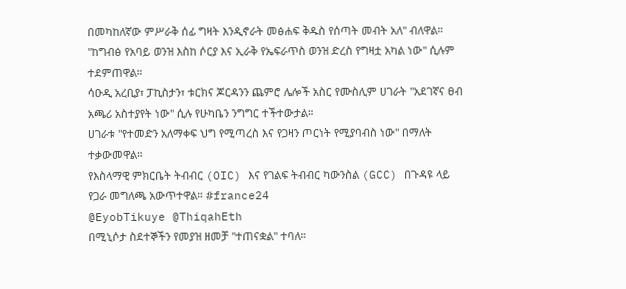በመካከለኛው ምሥራቅ ሰፊ ግዛት እንዲኖራት መፅሐፍ ቅዱስ የሰጣት መብት አለ" ብለዋል።
"ከግብፅ የአባይ ወንዝ እስከ ሶርያ እና ኢራቅ የኤፍራጥስ ወንዝ ድረስ የግዛቷ አካል ነው" ሲሉም ተደምጠዋል።
ሳዑዲ አረቢያ፣ ፓኪስታን፣ ቱርክና ጆርዳንን ጨምሮ ሌሎች አስር የሙስሊም ሀገራት "አደገኛና ፀብ አጫሪ አስተያየት ነው" ሲሉ የሁካቤን ንግግር ተችተውታል።
ሀገራቱ "የተመድን አለማቀፍ ህግ የሚጣረስ እና የጋዛን ጦርነት የሚያባብስ ነው" በማለት ተቃውመዋል።
የእስላማዊ ምክርቤት ትብብር (OIC) እና የገልፍ ትብብር ካውንስል (GCC) በጉዳዩ ላይ የጋራ መግለጫ አውጥተዋል። #france24
@EyobTikuye @ThiqahEth
በሚኒሶታ ስደተኞችን የመያዝ ዘመቻ "ተጠናቋል" ተባለ።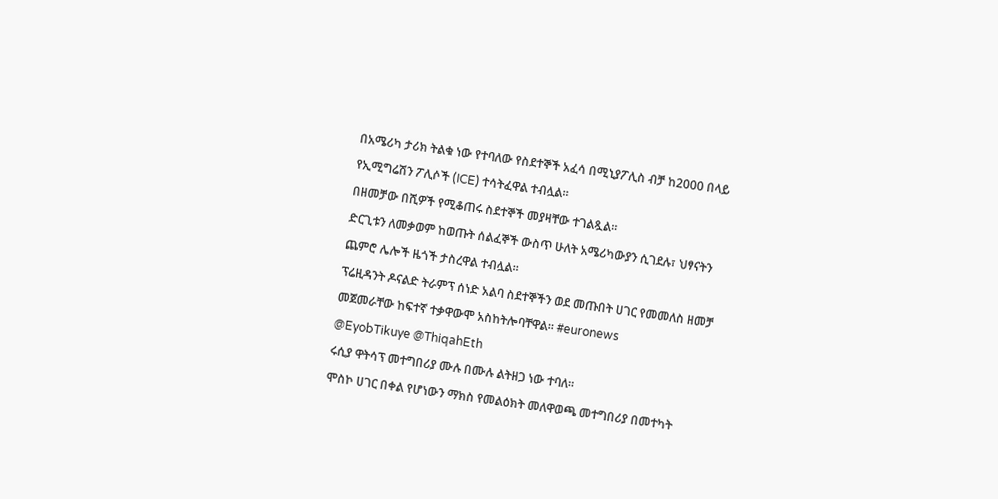በአሜሪካ ታሪክ ትልቁ ነው የተባለው የስደተኞች አፈሳ በሚኒያፖሊስ ብቻ ከ2000 በላይ የኢሚግሬሽን ፖሊሶች (ICE) ተሳትፈዋል ተብሏል።
በዘመቻው በሺዎች የሚቆጠሩ ስደተኞች መያዛቸው ተገልጿል።
ድርጊቱን ለመቃወም ከወጡት ሰልፈኞች ውስጥ ሁለት አሜሪካውያን ሲገደሉ፣ ህፃናትን ጨምሮ ሌሎች ዜጎች ታስረዋል ተብሏል።
ፕሬዚዳንት ዶናልድ ትራምፕ ሰነድ አልባ ስደተኞችን ወደ መጡበት ሀገር የመመለስ ዘመቻ መጀመራቸው ከፍተኛ ተቃዋውሞ አስከትሎባቸዋል። #euronews
@EyobTikuye @ThiqahEth
ሩሲያ ዋትሳፕ መተግበሪያ ሙሉ በሙሉ ልትዘጋ ነው ተባለ።
ሞስኮ ሀገር በቀል የሆነውን ማክስ የመልዕክት መለዋወጫ መተግበሪያ በመተካት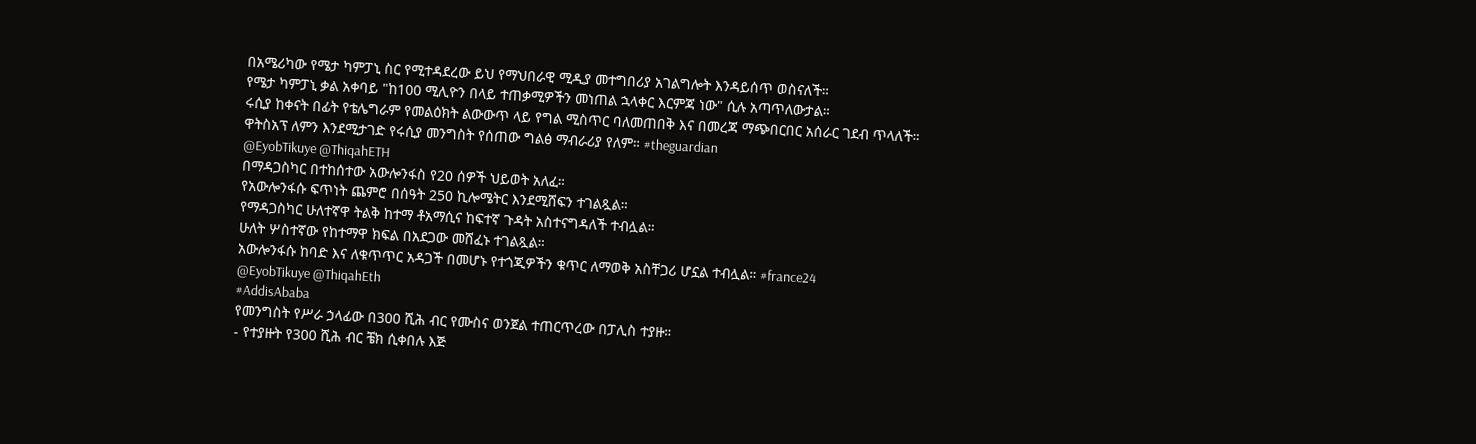በአሜሪካው የሜታ ካምፓኒ ስር የሚተዳደረው ይህ የማህበራዊ ሚዲያ መተግበሪያ አገልግሎት እንዳይሰጥ ወስናለች።
የሜታ ካምፓኒ ቃል አቀባይ "ከ100 ሚሊዮን በላይ ተጠቃሚዎችን መነጠል ኋላቀር እርምጃ ነው" ሲሉ አጣጥለውታል።
ሩሲያ ከቀናት በፊት የቴሌግራም የመልዕክት ልውውጥ ላይ የግል ሚስጥር ባለመጠበቅ እና በመረጃ ማጭበርበር አሰራር ገደብ ጥላለች።
ዋትስአፕ ለምን እንደሚታገድ የሩሲያ መንግስት የሰጠው ግልፅ ማብራሪያ የለም። #theguardian
@EyobTikuye @ThiqahETH
በማዳጋስካር በተከሰተው አውሎንፋስ የ20 ሰዎች ህይወት አለፈ።
የአውሎንፋሱ ፍጥነት ጨምሮ በሰዓት 250 ኪሎሜትር እንደሚሸፍን ተገልጿል።
የማዳጋስካር ሁለተኛዋ ትልቅ ከተማ ቶአማሲና ከፍተኛ ጉዳት አስተናግዳለች ተብሏል።
ሁለት ሦስተኛው የከተማዋ ክፍል በአደጋው መሸፈኑ ተገልጿል።
አውሎንፋሱ ከባድ እና ለቁጥጥር አዳጋች በመሆኑ የተጎጂዎችን ቁጥር ለማወቅ አስቸጋሪ ሆኗል ተብሏል። #france24
@EyobTikuye @ThiqahEth
#AddisAbaba
የመንግስት የሥራ ኃላፊው በ300 ሺሕ ብር የሙስና ወንጀል ተጠርጥረው በፓሊስ ተያዙ።
- የተያዙት የ300 ሺሕ ብር ቼክ ሲቀበሉ እጅ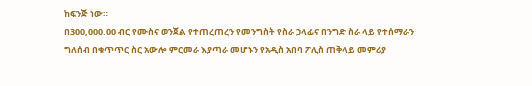ከፍንጅ ነው።
በ300,000.00 ብር የሙስና ወንጀል የተጠረጠረን የመንግስት የስራ ኃላፊና በንግድ ስራ ላይ የተሰማራን ግለሰብ በቁጥጥር ስር አውሎ ምርመራ እያጣራ መሆኑን የአዲስ አበባ ፖሊስ ጠቅላይ መምሪያ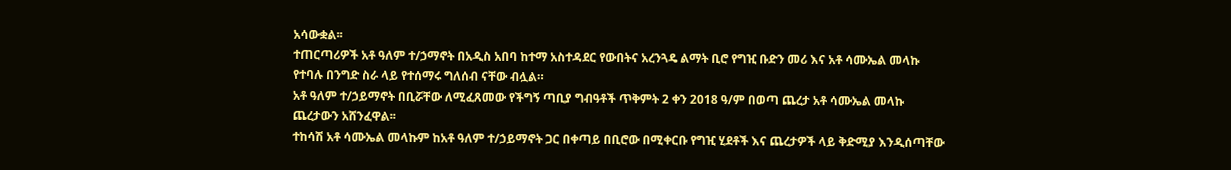አሳውቋል፡፡
ተጠርጣሪዎች አቶ ዓለም ተ/ኃማኖት በአዲስ አበባ ከተማ አስተዳደር የውበትና አረንጓዴ ልማት ቢሮ የግዢ ቡድን መሪ እና አቶ ሳሙኤል መላኩ የተባሉ በንግድ ስራ ላይ የተሰማሩ ግለሰብ ናቸው ብሏል።
አቶ ዓለም ተ/ኃይማኖት በቢሯቸው ለሚፈጸመው የችግኝ ጣቢያ ግብዓቶች ጥቅምት 2 ቀን 2018 ዓ/ም በወጣ ጨረታ አቶ ሳሙኤል መላኩ ጨረታውን አሸንፈዋል፡፡
ተከሳሽ አቶ ሳሙኤል መላኩም ከአቶ ዓለም ተ/ኃይማኖት ጋር በቀጣይ በቢሮው በሚቀርቡ የግዢ ሂደቶች እና ጨረታዎች ላይ ቅድሚያ እንዲሰጣቸው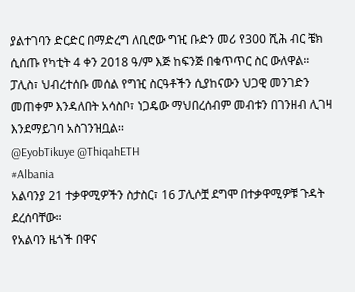ያልተገባን ድርድር በማድረግ ለቢሮው ግዢ ቡድን መሪ የ300 ሺሕ ብር ቼክ ሲሰጡ የካቲት 4 ቀን 2018 ዓ/ም እጅ ከፍንጅ በቁጥጥር ስር ውለዋል።
ፓሊስ፣ ህብረተሰቡ መሰል የግዢ ስርዓቶችን ሲያከናውን ህጋዊ መንገድን መጠቀም እንዳለበት አሳስቦ፣ ነጋዴው ማህበረሰብም መብቱን በገንዘብ ሊገዛ እንደማይገባ አስገንዝቧል፡፡
@EyobTikuye @ThiqahETH
#Albania
አልባንያ 21 ተቃዋሚዎችን ስታስር፣ 16 ፓሊሶቿ ደግሞ በተቃዋሚዎቹ ጉዳት ደረሰባቸው።
የአልባን ዜጎች በዋና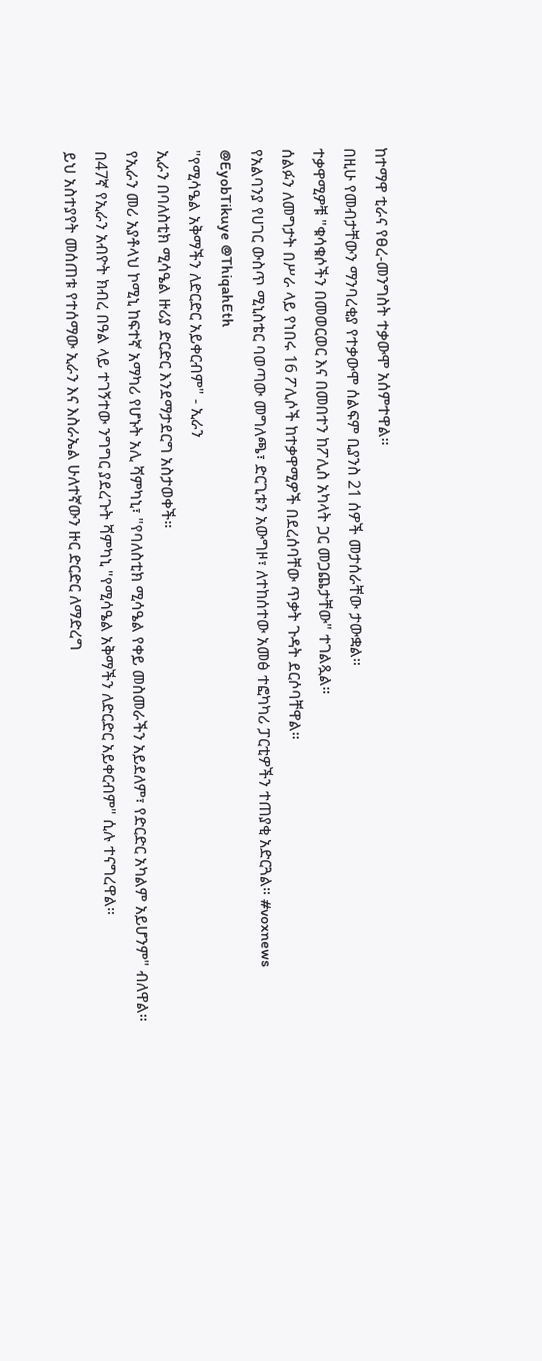ከተማዋ ቲራና የፀረ-መንግስት ተቃውሞ አሰምተዋል።
በዚሁ የመብታቸውን ማንባረቂያ የተቃውሞ ሰልፍም ቢያንስ 21 ሰዎች መታሰራቸው ታውቋል።
ተቃዋሚዎቹ "ቁሳቁሶችን በመወርወር እና በመበተን ከፖሊስ አካላት ጋር መጋጨታቸው" ተገልጿል።
ሰልፉን ለመግታት በሥራ ላይ የነበሩ 16 ፖሊሶች ከተቃዋሚዎች በደረሰባቸው ጥቃት ጉዳት ደርሶባቸዋል።
የአልባንያ የሀገር ውስጥ ሚኒስቴር ባወጣው መግለጫ፣ ድርጊቱን አውግዞ፣ ለተከሰተው አመፅ ተፎካካሪ ፓርቲዎችን ተጠያቂ አድርጓል። #voxnews
@EyobTikuye @ThiqahEth
"የሚሳዔል አቅማችን ለድርድር አይቀርብም" - ኢራን
ኢራን በባለስቲክ ሚሳዔል ዙሪያ ድርድር እንደማታደርግ አስታወቀች።
የኢራን መሪ አያቶላህ ኮሚኒ ከፍተኛ አማካሪ የሆኑት አሊ ሻምካኒ፣ "የባለስቲክ ሚሳዔል የቀይ መስመራችን አይደለም፣ የድርድር አካልም አይሆንም" ብለዋል።
በ47ኛ የኢራን አብዮት ክብረ በዓል ላይ ተገኝተው ንግግር ያደረጉት ሻምካኒ "የሚሳዔል አቅማችን ለድርድር አይቀርብም" ሲሉ ተናግረዋል።
ይህ አስተያየት መሰጠቱ የተሰማው ኢራን እና እስራኤል ሁለተኛውን ዙር ድርድር ለማድረግ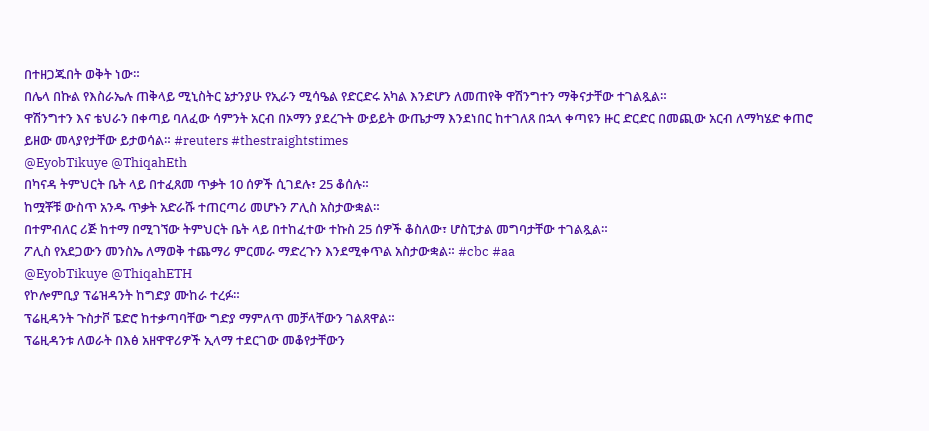በተዘጋጁበት ወቅት ነው።
በሌላ በኩል የእስራኤሉ ጠቅላይ ሚኒስትር ኔታንያሁ የኢራን ሚሳዔል የድርድሩ አካል እንድሆን ለመጠየቅ ዋሽንግተን ማቅናታቸው ተገልጿል።
ዋሽንግተን እና ቴህራን በቀጣይ ባለፈው ሳምንት አርብ በኦማን ያደረጉት ውይይት ውጤታማ እንደነበር ከተገለጸ በኋላ ቀጣዩን ዙር ድርድር በመጪው አርብ ለማካሄድ ቀጠሮ ይዘው መላያየታቸው ይታወሳል። #reuters #thestraightstimes
@EyobTikuye @ThiqahEth
በካናዳ ትምህርት ቤት ላይ በተፈጸመ ጥቃት 10 ሰዎች ሲገደሉ፣ 25 ቆሰሉ።
ከሟቾቹ ውስጥ አንዱ ጥቃት አድራሹ ተጠርጣሪ መሆኑን ፖሊስ አስታውቋል።
በተምብለር ሪጅ ከተማ በሚገኘው ትምህርት ቤት ላይ በተከፈተው ተኩስ 25 ሰዎች ቆስለው፣ ሆስፒታል መግባታቸው ተገልጿል።
ፖሊስ የአደጋውን መንስኤ ለማወቅ ተጨማሪ ምርመራ ማድረጉን እንደሚቀጥል አስታውቋል። #cbc #aa
@EyobTikuye @ThiqahETH
የኮሎምቢያ ፕሬዝዳንት ከግድያ ሙከራ ተረፉ።
ፕሬዚዳንት ጉስታቮ ፔድሮ ከተቃጣባቸው ግድያ ማምለጥ መቻላቸውን ገልጸዋል።
ፕሬዚዳንቱ ለወራት በእፅ አዘዋዋሪዎች ኢላማ ተደርገው መቆየታቸውን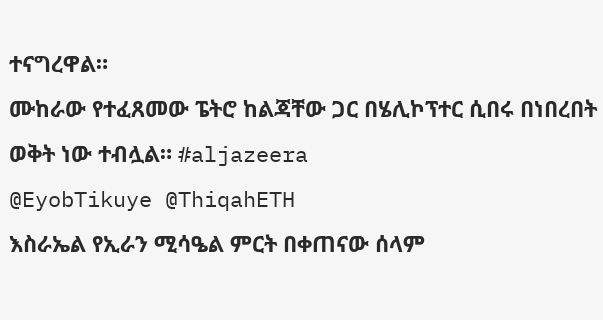ተናግረዋል።
ሙከራው የተፈጸመው ፔትሮ ከልጃቸው ጋር በሄሊኮፕተር ሲበሩ በነበረበት ወቅት ነው ተብሏል። #aljazeera
@EyobTikuye @ThiqahETH
እስራኤል የኢራን ሚሳዔል ምርት በቀጠናው ሰላም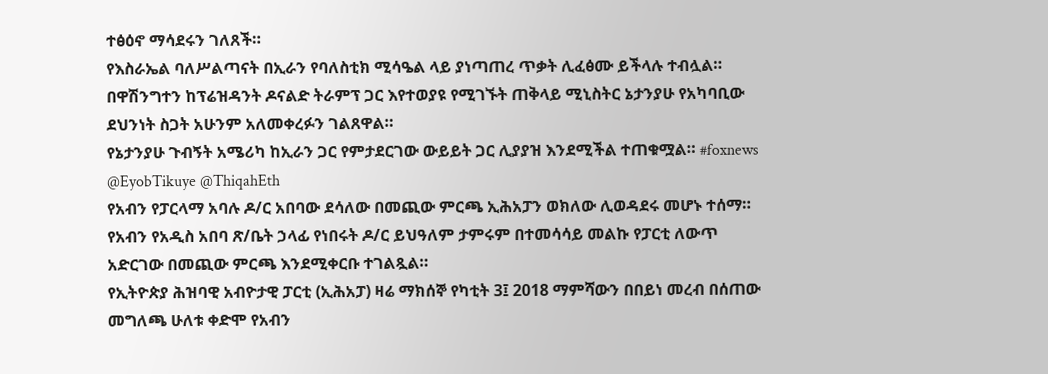ተፅዕኖ ማሳደሩን ገለጸች።
የእስራኤል ባለሥልጣናት በኢራን የባለስቲክ ሚሳዔል ላይ ያነጣጠረ ጥቃት ሊፈፅሙ ይችላሉ ተብሏል።
በዋሽንግተን ከፕሬዝዳንት ዶናልድ ትራምፕ ጋር እየተወያዩ የሚገኙት ጠቅላይ ሚኒስትር ኔታንያሁ የአካባቢው ደህንነት ስጋት አሁንም አለመቀረፉን ገልጸዋል።
የኔታንያሁ ጉብኝት አሜሪካ ከኢራን ጋር የምታደርገው ውይይት ጋር ሊያያዝ እንደሚችል ተጠቁሟል። #foxnews
@EyobTikuye @ThiqahEth
የአብን የፓርላማ አባሉ ዶ/ር አበባው ደሳለው በመጪው ምርጫ ኢሕአፓን ወክለው ሊወዳደሩ መሆኑ ተሰማ።
የአብን የአዲስ አበባ ጽ/ቤት ኃላፊ የነበሩት ዶ/ር ይህዓለም ታምሩም በተመሳሳይ መልኩ የፓርቲ ለውጥ አድርገው በመጪው ምርጫ እንደሚቀርቡ ተገልጿል።
የኢትዮጵያ ሕዝባዊ አብዮታዊ ፓርቲ (ኢሕአፓ) ዛሬ ማክሰኞ የካቲት 3፤ 2018 ማምሻውን በበይነ መረብ በሰጠው መግለጫ ሁለቱ ቀድሞ የአብን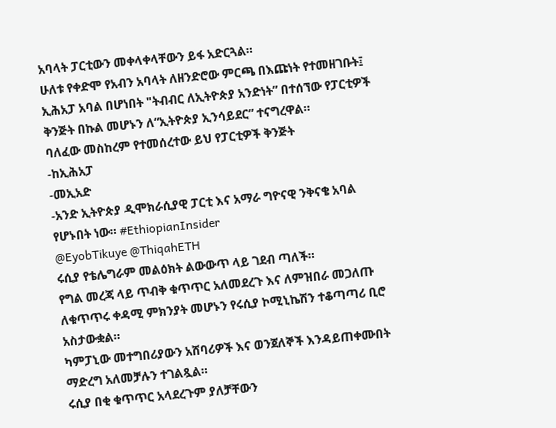አባላት ፓርቲውን መቀላቀላቸውን ይፋ አድርጓል።
ሁለቱ የቀድሞ የአብን አባላት ለዘንድሮው ምርጫ በእጩነት የተመዘገቡት፤ ኢሕአፓ አባል በሆነበት "ትብብር ለኢትዮጵያ አንድነት” በተሰኘው የፓርቲዎች ቅንጅት በኩል መሆኑን ለ“ኢትዮጵያ ኢንሳይደር” ተናግረዋል።
ባለፈው መስከረም የተመሰረተው ይህ የፓርቲዎች ቅንጅት
-ከኢሕአፓ
-መኢአድ
-አንድ ኢትዮጵያ ዲሞክራሲያዊ ፓርቲ እና አማራ ግዮናዊ ንቅናቄ አባል የሆኑበት ነው። #EthiopianInsider
@EyobTikuye @ThiqahETH
ሩሲያ የቴሌግራም መልዕክት ልውውጥ ላይ ገደብ ጣለች።
የግል መረጃ ላይ ጥብቅ ቁጥጥር አለመደረጉ እና ለምዝበራ መጋለጡ ለቁጥጥሩ ቀዳሚ ምክንያት መሆኑን የሩሲያ ኮሚኒኬሽን ተቆጣጣሪ ቢሮ አስታውቋል።
ካምፓኒው መተግበሪያውን አሸባሪዎች እና ወንጀለኞች እንዳይጠቀሙበት ማድረግ አለመቻሉን ተገልጿል።
ሩሲያ በቂ ቁጥጥር አላደረጉም ያለቻቸውን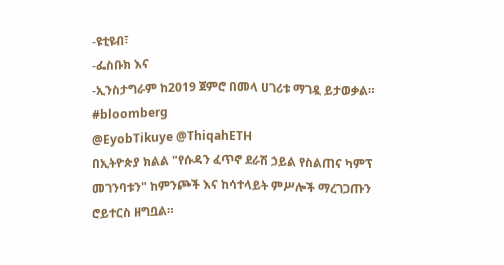-ዩቲዩብ፣
-ፌስቡክ እና
-ኢንስታግራም ከ2019 ጀምሮ በመላ ሀገሪቱ ማገዷ ይታወቃል። #bloomberg
@EyobTikuye @ThiqahETH
በኢትዮጵያ ክልል "የሱዳን ፈጥኖ ደራሽ ኃይል የስልጠና ካምፕ መገንባቱን" ከምንጮች እና ከሳተላይት ምሥሎች ማረገጋጡን ሮይተርስ ዘግቧል።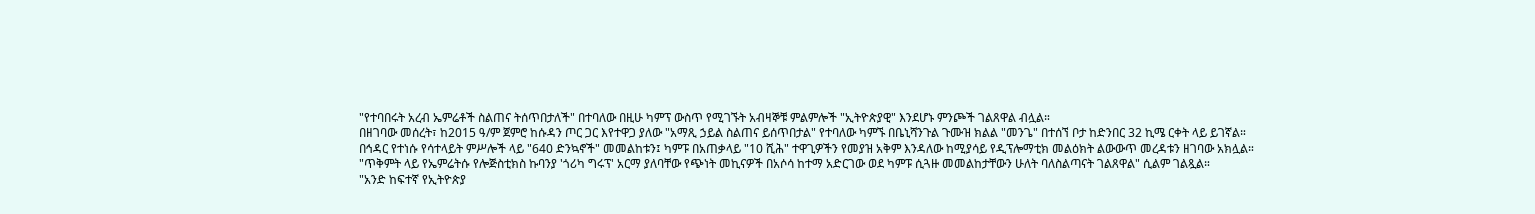"የተባበሩት አረብ ኤምሬቶች ስልጠና ትሰጥበታለች" በተባለው በዚሁ ካምፕ ውስጥ የሚገኙት አብዛኞቹ ምልምሎች "ኢትዮጵያዊ" እንደሆኑ ምንጮች ገልጸዋል ብሏል።
በዘገባው መሰረት፣ ከ2015 ዓ/ም ጀምሮ ከሱዳን ጦር ጋር እየተዋጋ ያለው "አማጺ ኃይል ስልጠና ይሰጥበታል" የተባለው ካምኙ በቤኒሻንጉል ጉሙዝ ክልል "መንጌ" በተሰኘ ቦታ ከድንበር 32 ኪሜ ርቀት ላይ ይገኛል።
በኅዳር የተነሱ የሳተላይት ምሥሎች ላይ "640 ድንኳኖች" መመልከቱን፤ ካምፑ በአጠቃላይ "10 ሺሕ" ተዋጊዎችን የመያዝ አቅም እንዳለው ከሚያሳይ የዲፕሎማቲክ መልዕክት ልውውጥ መረዳቱን ዘገባው አክሏል።
"ጥቅምት ላይ የኤምሬትሱ የሎጅስቲክስ ኩባንያ 'ጎሪካ ግሩፕ' አርማ ያለባቸው የጭነት መኪናዎች በአሶሳ ከተማ አድርገው ወደ ካምፑ ሲጓዙ መመልከታቸውን ሁለት ባለስልጣናት ገልጸዋል" ሲልም ገልጿል።
"አንድ ከፍተኛ የኢትዮጵያ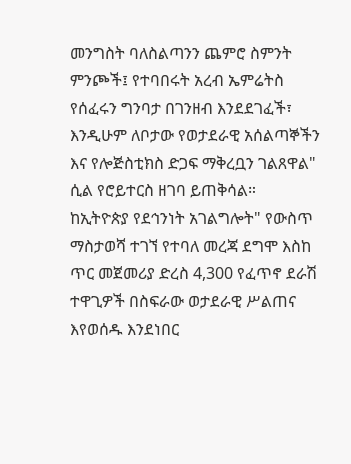መንግስት ባለስልጣንን ጨምሮ ስምንት ምንጮች፤ የተባበሩት አረብ ኤምሬትስ የሰፈሩን ግንባታ በገንዘብ እንደደገፈች፣ እንዲሁም ለቦታው የወታደራዊ አሰልጣኞችን እና የሎጅስቲክስ ድጋፍ ማቅረቧን ገልጸዋል" ሲል የሮይተርስ ዘገባ ይጠቅሳል።
ከኢትዮጵያ የደኅንነት አገልግሎት" የውስጥ ማስታወሻ ተገኘ የተባለ መረጃ ደግሞ እስከ ጥር መጀመሪያ ድረስ 4,300 የፈጥኖ ደራሽ ተዋጊዎች በስፍራው ወታደራዊ ሥልጠና እየወሰዱ እንደነበር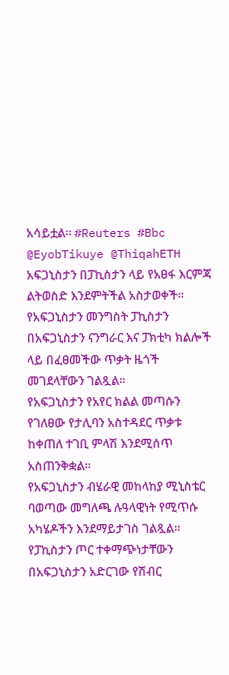አሳይቷል። #Reuters #Bbc
@EyobTikuye @ThiqahETH
አፍጋኒስታን በፓኪስታን ላይ የአፀፋ እርምጃ ልትወስድ እንደምትችል አስታወቀች።
የአፍጋኒስታን መንግስት ፓኪስታን በአፍጋኒስታን ናንግራር እና ፓክቲካ ክልሎች ላይ በፈፀመችው ጥቃት ዜጎች መገደላቸውን ገልጿል።
የአፍጋኒስታን የአየር ክልል መጣሱን የገለፀው የታሊባን አስተዳደር ጥቃቱ ከቀጠለ ተገቢ ምላሽ እንደሚሰጥ አስጠንቅቋል።
የአፍጋኒስታን ብሄራዊ መከላከያ ሚኒስቴር ባወጣው መግለጫ ሉዓላዊነት የሚጥሱ አካሄዶችን እንደማይታገስ ገልጿል።
የፓኪስታን ጦር ተቀማጭነታቸውን በአፍጋኒስታን አድርገው የሽብር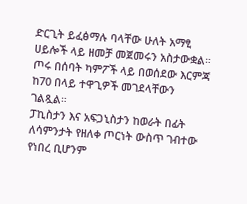ድርጊት ይፈፅማሉ ባላቸው ሁለት አማፂ ሀይሎች ላይ ዘመቻ መጀመሩን አስታውቋል።
ጦሩ በሰባት ካምፖች ላይ በወሰደው እርምጃ ከ70 በላይ ተዋጊዎች መገደላቸውን ገልጿል።
ፓኪስታን እና አፍጋኒስታን ከወራት በፊት ለሳምንታት የዘለቀ ጦርነት ውስጥ ገብተው የነበረ ቢሆንም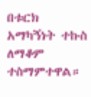በቱርክ አማካኝነት ተኩስ ለማቆም ተስማምተዋል።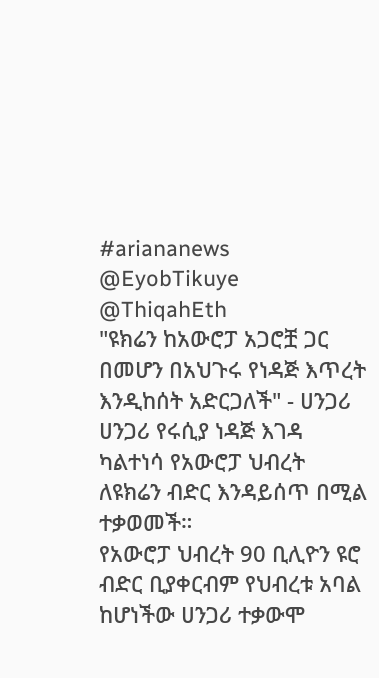#ariananews
@EyobTikuye @ThiqahEth
"ዩክሬን ከአውሮፓ አጋሮቿ ጋር በመሆን በአህጉሩ የነዳጅ እጥረት እንዲከሰት አድርጋለች" - ሀንጋሪ
ሀንጋሪ የሩሲያ ነዳጅ እገዳ ካልተነሳ የአውሮፓ ህብረት ለዩክሬን ብድር እንዳይሰጥ በሚል ተቃወመች።
የአውሮፓ ህብረት 90 ቢሊዮን ዩሮ ብድር ቢያቀርብም የህብረቱ አባል ከሆነችው ሀንጋሪ ተቃውሞ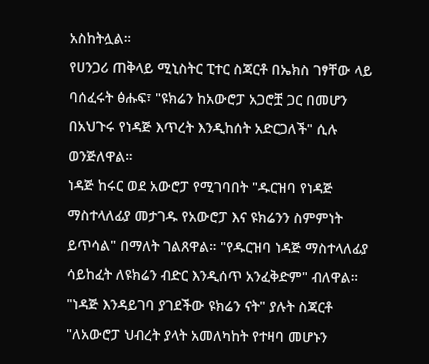አስከትሏል።
የሀንጋሪ ጠቅላይ ሚኒስትር ፒተር ስጃርቶ በኤክስ ገፃቸው ላይ ባሰፈሩት ፅሑፍ፣ "ዩክሬን ከአውሮፓ አጋሮቿ ጋር በመሆን በአህጉሩ የነዳጅ እጥረት እንዲከሰት አድርጋለች" ሲሉ ወንጅለዋል።
ነዳጅ ከሩር ወደ አውሮፓ የሚገባበት "ዱርዝባ የነዳጅ ማስተላለፊያ መታገዱ የአውሮፓ እና ዩክሬንን ስምምነት ይጥሳል" በማለት ገልጸዋል። "የዱርዝባ ነዳጅ ማስተላለፊያ ሳይከፈት ለዩክሬን ብድር እንዲሰጥ አንፈቅድም" ብለዋል።
"ነዳጅ እንዳይገባ ያገደችው ዩክሬን ናት" ያሉት ስጃርቶ "ለአውሮፓ ህብረት ያላት አመለካከት የተዛባ መሆኑን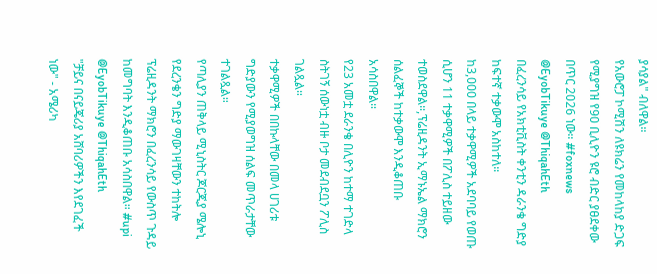ያሳያል" ብለዋል።
የአውሮፓ ኮሚሽን ለዩክሬን የመከላከያ ድጋፍ የሚያግዝ የ90 ቢሊዮን ዩሮ ብድር ያፀደቀው በጥር 2026 ነው። #foxnews
@EyobTikuye @ThiqahEth
በፈረንሳይ የአክቲቪስት ቀንቲን ዳራንቄ ግድያ ከፍተኛ ተቃውሞ አስከተለ።
ከ3,000 በላይ ተቃዋሚዎች አደባባይ የወጡ ሲሆን 11 ተቃዋሚዎች በፖሊስ ተይዘው ተወስደዋል።,ፕሬዚዳንት ኢማኑኤል ማክሮን ሰልፈኞች ከተቃውሞ እንዲቆጠቡ አሳስበዋል።
የ23 አመቷ ደራንቄ በሊዮን ከተማ ተገድላ ስትገኝ ሰውነቷ ብዙ ቦታ መደብደቧን ፖሊስ ገልጿል።
ተቃዋሚዎች በበኩላቸው በመላ ሀገሪቱ ግድያውን የሚያወግዝ ሰልፍ መጥራታቸው ተገልጿል።
የጣሊያን ጠቅላይ ሚኒስትር ጆርጂያ ሜሎኒ የደረንቄን ግድያ ማውገዛቸውን ተከትሎ ፕሬዚዳንት ማክሮን በፈረንሳይ የውስጥ ጉዳይ ከመግባት እንዲቆጠቡ አሳስበዋል። #upi
@EyobTikuye @ThiqahEth
"ቻይና በናይጄሪያ አሸባሪዎችን እየደገፈች ነው" - አሜሪካ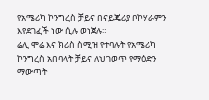የአሜሪካ ኮንግረስ ቻይና በናይጄሪያ ቦኮሃራምን እየደገፈች ነው ሲሉ ወነጀሉ።
ሬሊ ሞሬ እና ክሪስ ስሚዝ የተባሉት የአሜሪካ ኮንግረስ አበባላት ቻይና ለህገወጥ የማዕድን ማውጣት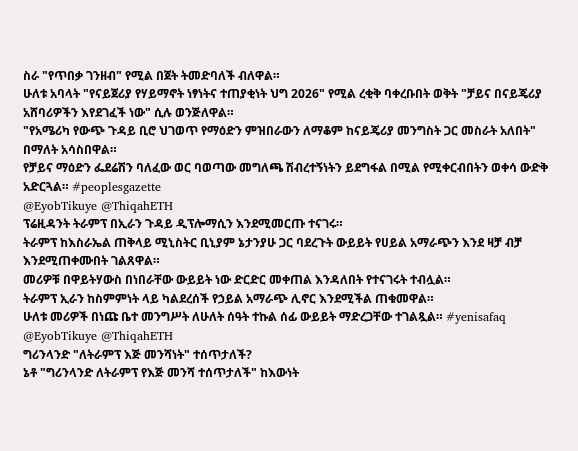ስራ "የጥበቃ ገንዘብ" የሚል በጀት ትመድባለች ብለዋል።
ሁለቱ አባላት "የናይጀሪያ የሃይማኖት ነፃነትና ተጠያቂነት ህግ 2026" የሚል ረቂቅ ባቀረቡበት ወቅት "ቻይና በናይጄሪያ አሸባሪዎችን እየደገፈች ነው" ሲሉ ወንጅለዋል።
"የአሜሪካ የውጭ ጉዳይ ቢሮ ህገወጥ የማዕድን ምዝበራውን ለማቆም ከናይጄሪያ መንግስት ጋር መስራት አለበት" በማለት አሳስበዋል።
የቻይና ማዕድን ፌደሬሽን ባለፈው ወር ባወጣው መግለጫ ሽብረተኝነትን ይደግፋል በሚል የሚቀርብበትን ወቀሳ ውድቅ አድርጓል። #peoplesgazette
@EyobTikuye @ThiqahETH
ፕሬዚዳንት ትራምፕ በኢራን ጉዳይ ዲፕሎማሲን እንደሚመርጡ ተናገሩ።
ትራምፕ ከእስራኤል ጠቅላይ ሚኒስትር ቢኒያም ኔታንያሁ ጋር ባደረጉት ውይይት የሀይል አማራጭን እንደ ዛቻ ብቻ እንደሚጠቀሙበት ገልጸዋል።
መሪዎቹ በዋይትሃውስ በነበራቸው ውይይት ነው ድርድር መቀጠል እንዳለበት የተናገሩት ተብሏል።
ትራምፕ ኢራን ከስምምነት ላይ ካልደረሰች የኃይል አማራጭ ሊኖር እንደሚችል ጠቁመዋል።
ሁለቱ መሪዎች በነጩ ቤተ መንግሥት ለሁለት ሰዓት ተኩል ሰፊ ውይይት ማድረጋቸው ተገልጿል። #yenisafaq
@EyobTikuye @ThiqahETH
ግሪንላንድ "ለትራምፕ እጅ መንሻነት" ተሰጥታለች?
ኔቶ "ግሪንላንድ ለትራምፕ የእጅ መንሻ ተሰጥታለች" ከእውነት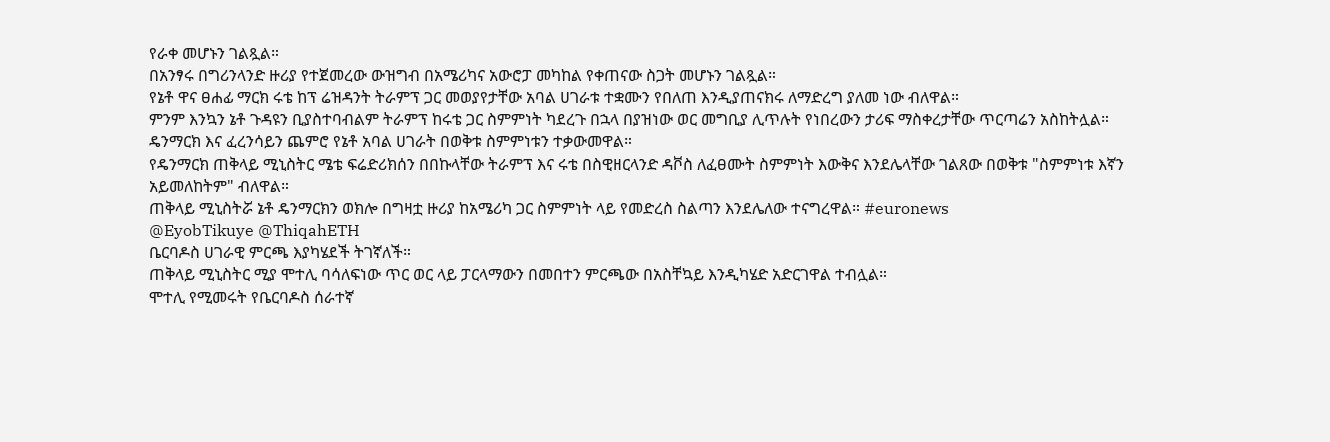የራቀ መሆኑን ገልጿል።
በአንፃሩ በግሪንላንድ ዙሪያ የተጀመረው ውዝግብ በአሜሪካና አውሮፓ መካከል የቀጠናው ስጋት መሆኑን ገልጿል።
የኔቶ ዋና ፀሐፊ ማርክ ሩቴ ከፕ ሬዝዳንት ትራምፕ ጋር መወያየታቸው አባል ሀገራቱ ተቋሙን የበለጠ እንዲያጠናክሩ ለማድረግ ያለመ ነው ብለዋል።
ምንም እንኳን ኔቶ ጉዳዩን ቢያስተባብልም ትራምፕ ከሩቴ ጋር ስምምነት ካደረጉ በኋላ በያዝነው ወር መግቢያ ሊጥሉት የነበረውን ታሪፍ ማስቀረታቸው ጥርጣሬን አስከትሏል።
ዴንማርክ እና ፈረንሳይን ጨምሮ የኔቶ አባል ሀገራት በወቅቱ ስምምነቱን ተቃውመዋል።
የዴንማርክ ጠቅላይ ሚኒስትር ሜቴ ፍሬድሪክሰን በበኩላቸው ትራምፕ እና ሩቴ በስዊዘርላንድ ዳቮስ ለፈፀሙት ስምምነት እውቅና እንደሌላቸው ገልጸው በወቅቱ "ስምምነቱ እኛን አይመለከትም" ብለዋል።
ጠቅላይ ሚኒስትሯ ኔቶ ዴንማርክን ወክሎ በግዛቷ ዙሪያ ከአሜሪካ ጋር ስምምነት ላይ የመድረስ ስልጣን እንደሌለው ተናግረዋል። #euronews
@EyobTikuye @ThiqahETH
ቤርባዶስ ሀገራዊ ምርጫ እያካሄደች ትገኛለች።
ጠቅላይ ሚኒስትር ሚያ ሞተሊ ባሳለፍነው ጥር ወር ላይ ፓርላማውን በመበተን ምርጫው በአስቸኳይ እንዲካሄድ አድርገዋል ተብሏል።
ሞተሊ የሚመሩት የቤርባዶስ ሰራተኛ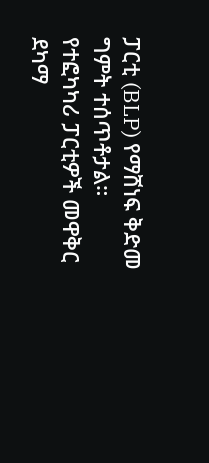ፓርቲ (BLP) የማሸነፍ ቅድመ ግምት ተሰጥቶታል።
የተፎካካሪ ፓርቲዎች መዋቅር ደካማ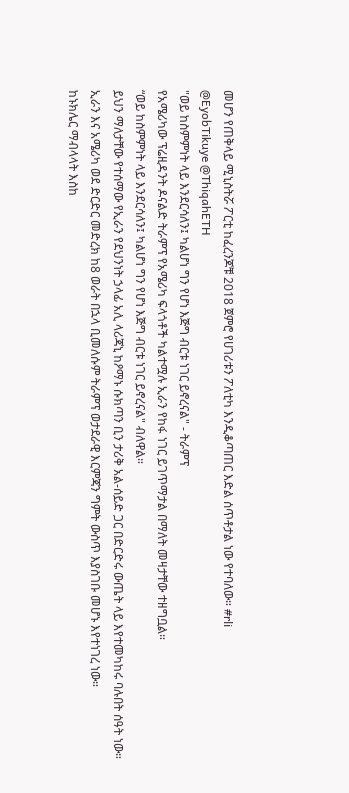መሆን የጠቅላይ ሚኒስትሯ ፖርቲ ከፈረንጆቹ 2018 ጀምሮ የሀገሪቱን ፖለቲካ እንዲቆጣጠር እድል ሰጥቶታል ነው የተባለው። #rli
@EyobTikuye @ThiqahETH
"ወይ ከስምምነት ላይ እንደርሳለን፤ ካልሆነ ግን የሆነ እጅግ ብርቱ ነገር ይኖረናል" - ትራምፕ
የአሜሪካው ፕሬዚዳንት ዶናልድ ትራምፕ የአሜሪካ ፍላጎቶች ካልተሟሉ ኢራን የከፋ ነገር ይገጥማታል በማለት መዛታቸው ተዘግቧል።
“ወይ ከስምምነት ላይ እንደርሳለን፤ ካልሆነ ግን የሆነ እጅግ ብርቱ ነገር ይኖረናል" ብለዋል።
ይህን ማለታቸው የተሰማው የኢራን የደህንነት ኃላፊ አሊ ላሪጃኒ ከዖማኑ ሱክጣን ቢን ታሪቅ አል-ሰይድ ጋር በድርድሩ ውጤት ላይ እየተመካከሩ ባሉበት ሰዓት ነው።
ኢራን እና አሜሪካ ወደ ድርድር መድረክ ከ8 ወራት በኋላ ቢመለሱም ትራምፕ ወታደራዊ እርምጃን ግምት ውስጥ እያስገቡ መሆኑ እየተነገረ ነው።
ከኑክሌር ማብላላት እስከ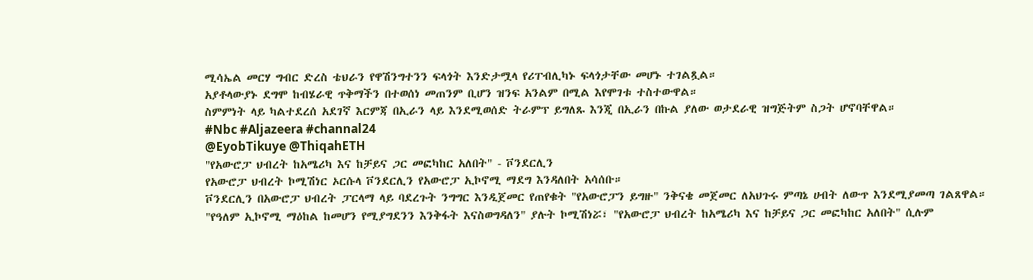ሚሳኤል መርሃ ግብር ድረስ ቴህራን የዋሽንግተንን ፍላጎት እንድታሟላ የሪፐብሊካኑ ፍላጎታቸው መሆኑ ተገልጿል።
አያቶላውያኑ ደግሞ ከብሄራዊ ጥቅማችን በተወሰነ መጠንም ቢሆን ዝንፍ አንልም በሚል እየሞገቱ ተስተውዋል።
ስምምነት ላይ ካልተደረሰ አደገኛ እርምጃ በኢራን ላይ እንደሚወሰድ ትራምፕ ይግለጹ እንጂ በኢራን በኩል ያለው ወታደራዊ ዝግጅትም ስጋት ሆኖባቸዋል።
#Nbc #Aljazeera #channal24
@EyobTikuye @ThiqahETH
"የአውሮፓ ህብረት ከአሜሪካ እና ከቻይና ጋር መፎካከር አለበት" - ቮንደርሊን
የአውሮፓ ህብረት ኮሚሽነር ኦርሱላ ቮንደርሊን የአውሮፓ ኢኮኖሚ ማደግ እንዳለበት አሳሰቡ።
ቮንደርሊን በአውሮፓ ህብረት ፓርላማ ላይ ባደረጉት ንግግር እንዲጀመር የጠየቁት "የአውሮፓን ይግዙ" ንቅናቄ መጀመር ለአህጉሩ ምጣኔ ሀብት ለውጥ እንደሚያመጣ ገልጸዋል።
"የዓለም ኢኮኖሚ ማዕከል ከመሆን የሚያግደንን እንቅፋት እናስወግዳለን" ያሉት ኮሚሽነሯ፣ "የአውሮፓ ህብረት ከአሜሪካ እና ከቻይና ጋር መፎካከር አለበት" ሲሉም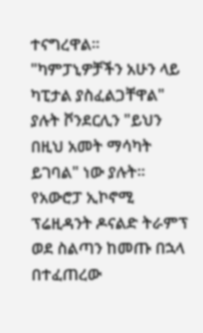ተናግረዋል።
"ካምፓኒዎቻችን አሁን ላይ ካፒታል ያስፈልጋቸዋል" ያሉት ቮንደርሊን "ይህን በዚህ አመት ማሳካት ይገባል" ነው ያሉት።
የአውሮፓ ኢኮኖሚ ፕሬዚዳንት ዶናልድ ትራምፕ ወደ ስልጣን ከመጡ በኋላ በተፈጠረው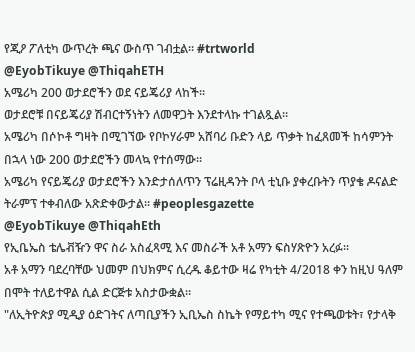የጂዖ ፖለቲካ ውጥረት ጫና ውስጥ ገብቷል። #trtworld
@EyobTikuye @ThiqahETH
አሜሪካ 200 ወታደሮችን ወደ ናይጄሪያ ላከች።
ወታደሮቹ በናይጄሪያ ሽብርተኝነትን ለመዋጋት እንደተላኩ ተገልጿል።
አሜሪካ በሶኮቶ ግዛት በሚገኘው የቦኮሃራም አሸባሪ ቡድን ላይ ጥቃት ከፈጸመች ከሳምንት በኋላ ነው 200 ወታደሮችን መላኳ የተሰማው።
አሜሪካ የናይጄሪያ ወታደሮችን እንድታሰለጥን ፕሬዚዳንት ቦላ ቲኒቡ ያቀረቡትን ጥያቄ ዶናልድ ትራምፕ ተቀብለው አጽድቀውታል። #peoplesgazette
@EyobTikuye @ThiqahEth
የኢቤኤስ ቴሌቭዥን ዋና ስራ አስፈጻሚ እና መስራች አቶ አማን ፍስሃጽዮን አረፉ።
አቶ አማን ባደረባቸው ህመም በህክምና ሲረዱ ቆይተው ዛሬ የካቲት 4/2018 ቀን ከዚህ ዓለም በሞት ተለይተዋል ሲል ድርጅቱ አስታውቋል።
"ለኢትዮጵያ ሚዲያ ዕድገትና ለጣቢያችን ኢቢኤስ ስኬት የማይተካ ሚና የተጫወቱት፣ የታላቅ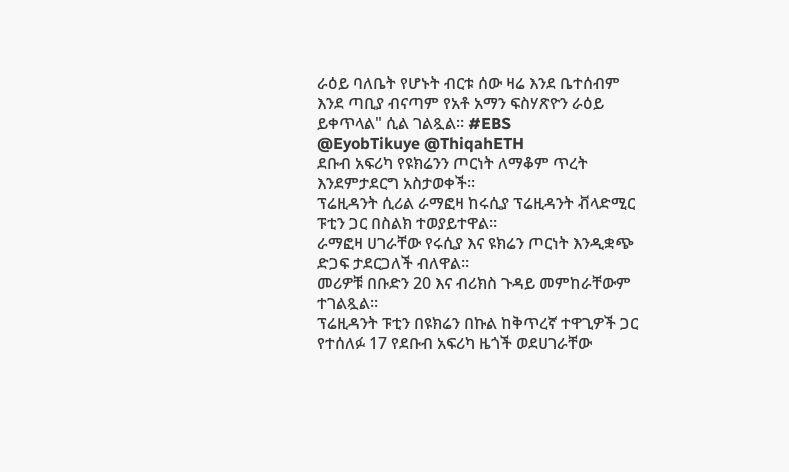ራዕይ ባለቤት የሆኑት ብርቱ ሰው ዛሬ እንደ ቤተሰብም እንደ ጣቢያ ብናጣም የአቶ አማን ፍስሃጽዮን ራዕይ ይቀጥላል" ሲል ገልጿል። #EBS
@EyobTikuye @ThiqahETH
ደቡብ አፍሪካ የዩክሬንን ጦርነት ለማቆም ጥረት እንደምታደርግ አስታወቀች።
ፕሬዚዳንት ሲሪል ራማፎዛ ከሩሲያ ፕሬዚዳንት ቭላድሚር ፑቲን ጋር በስልክ ተወያይተዋል።
ራማፎዛ ሀገራቸው የሩሲያ እና ዩክሬን ጦርነት እንዲቋጭ ድጋፍ ታደርጋለች ብለዋል።
መሪዎቹ በቡድን 20 እና ብሪክስ ጉዳይ መምከራቸውም ተገልጿል።
ፕሬዚዳንት ፑቲን በዩክሬን በኩል ከቅጥረኛ ተዋጊዎች ጋር የተሰለፉ 17 የደቡብ አፍሪካ ዜጎች ወደሀገራቸው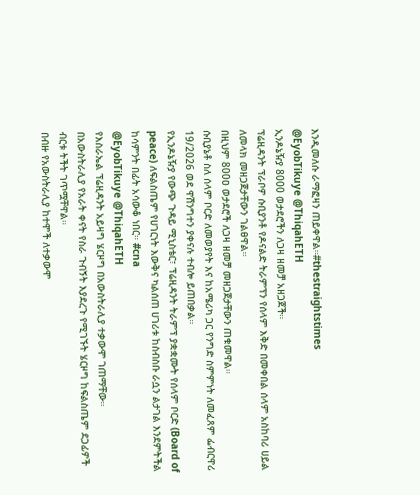እንዲመለሱ ራማፎዛን ጠይቀዋል።#thestraightstimes
@EyobTikuye @ThiqahETH
ኢንዶኔዥያ 8000 ወታደሮችን ለጋዛ ዘመቻ አዘጋጀች።
ፕሬዚዳንት ፕራቦዎ ሱቢያንቶ የዶናልድ ትራምፕን የሰላም እቅድ በመቀበል ሰላም አስከባሪ ሀይል ለመላክ መዘጋጀታቸውን ገልፀዋል።
በዚህም 800ዐ ወታደሮች ለጋዛ ዘመቻ መዘጋጀታቸውን ጠቁመዋል።
ሱቢያኔቶ ስለ ሰላም ቦርድ ለመወያየት እና ከአሜሪካ ጋር የንግድ ስምምነት ለመፈጸም ፌብርዋሪ 19/2026 ወደ ዋሽንግተን ያቀናሉ ተብሎ ይጠበቃል።
የኢንዶኔዥያ የውጭ ጉዳይ ሚኒስቴር፣ ፕሬዚዳንት ትራምፕ ያቋቋሙት የሰላም ቦርድ (Board of peace) ለፍልስጤም የሀገርነት እውቅና ካልሰጠ ሀገሪቱ ከስብስቡ ራሷን ልታገል እንደምትችል ከሳምንት በፊት አሳውቆ ነበር። #cna
@EyobTikuye @ThiqahETH
የእስራኤል ፕሬዚዳንት አይዛግ ሄርዞግ በአውስትራሊያ ተቃውሞ ገጠማቸው።
በአውስትራሊያ የአራት ቀናት የስራ ጉብኝት እያደረጉ የሚገኙት ሄርዞግ ከፍልስጤም ደጋፊዎች ብርቱ ትችት ገጥሟቸዋል።
በብዙ የአውስትራሊያ ከተሞች ለተቃውሞ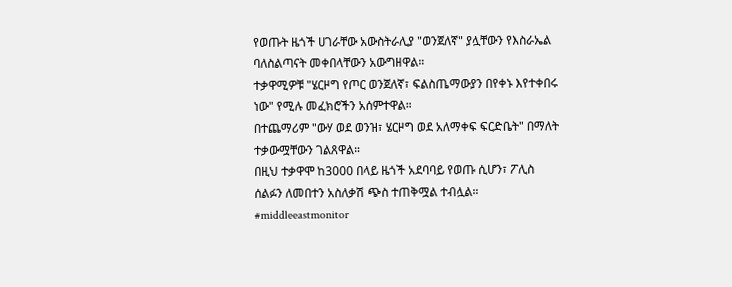የወጡት ዜጎች ሀገራቸው አውስትራሊያ "ወንጀለኛ" ያሏቸውን የእስራኤል ባለስልጣናት መቀበላቸውን አውግዘዋል።
ተቃዋሚዎቹ "ሄርዞግ የጦር ወንጀለኛ፣ ፍልስጤማውያን በየቀኑ እየተቀበሩ ነው" የሚሉ መፈክሮችን አሰምተዋል።
በተጨማሪም "ውሃ ወደ ወንዝ፣ ሄርዞግ ወደ አለማቀፍ ፍርድቤት" በማለት ተቃውሟቸውን ገልጸዋል።
በዚህ ተቃዋሞ ከ3000 በላይ ዜጎች አደባባይ የወጡ ሲሆን፣ ፖሊስ ሰልፉን ለመበተን አስለቃሽ ጭስ ተጠቅሟል ተብሏል። #middleeastmonitor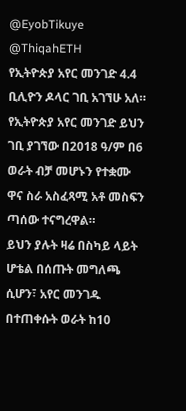@EyobTikuye @ThiqahETH
የኢትዮጵያ አየር መንገድ 4.4 ቢሊዮን ዶላር ገቢ አገኘሁ አለ።
የኢትዮጵያ አየር መንገድ ይህን ገቢ ያገኘው በ2018 ዓ/ም በ6 ወራት ብቻ መሆኑን የተቋሙ ዋና ስራ አስፈጻሚ አቶ መስፍን ጣሰው ተናግረዋል።
ይህን ያሉት ዛሬ በስካይ ላይት ሆቴል በሰጡት መግለጫ ሲሆን፣ አየር መንገዱ በተጠቀሱት ወራት ከ10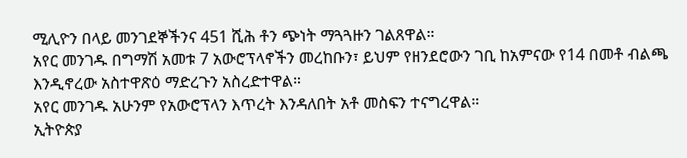ሚሊዮን በላይ መንገደኞችንና 451 ሺሕ ቶን ጭነት ማጓጓዙን ገልጸዋል።
አየር መንገዱ በግማሽ አመቱ 7 አውሮፕላኖችን መረከቡን፣ ይህም የዘንደሮውን ገቢ ከአምናው የ14 በመቶ ብልጫ እንዲኖረው አስተዋጽዕ ማድረጉን አስረድተዋል።
አየር መንገዱ አሁንም የአውሮፕላን እጥረት እንዳለበት አቶ መስፍን ተናግረዋል።
ኢትዮጵያ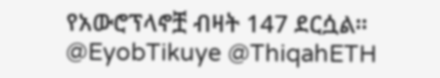የአውሮፕላኖቿ ብዛት 147 ደርሷል።
@EyobTikuye @ThiqahETH